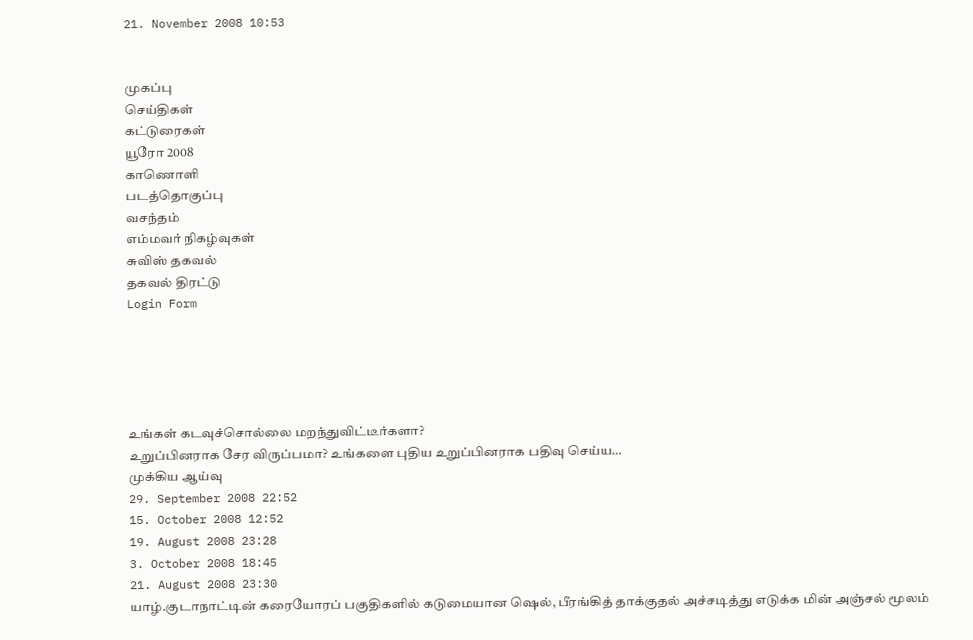21. November 2008 10:53


முகப்பு
செய்திகள்
கட்டுரைகள்
யூரோ 2008
காணொளி
படத்தொகுப்பு
வசந்தம்
எம்மவர் நிகழ்வுகள்
சுவிஸ் தகவல்
தகவல் திரட்டு
Login Form





உங்கள் கடவுச்சொல்லை மறந்துவிட்டீர்களா?
உறுப்பினராக சேர விருப்பமா? உங்களை புதிய உறுப்பினராக பதிவு செய்ய…
முக்கிய ஆய்வு
29. September 2008 22:52
15. October 2008 12:52
19. August 2008 23:28
3. October 2008 18:45
21. August 2008 23:30
யாழ்.குடாநாட்டின் கரையோரப் பகுதிகளில் கடுமையான ஷெல், பீரங்கித் தாக்குதல் அச்சடித்து எடுக்க மின் அஞ்சல் மூலம்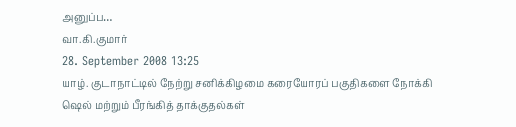அனுப்ப…
வா.கி.குமார்
28. September 2008 13:25
யாழ். குடாநாட்டில் நேற்று சனிக்கிழமை கரையோரப் பகுதிகளை நோக்கி ஷெல் மற்றும் பீரங்கித் தாக்குதல்கள்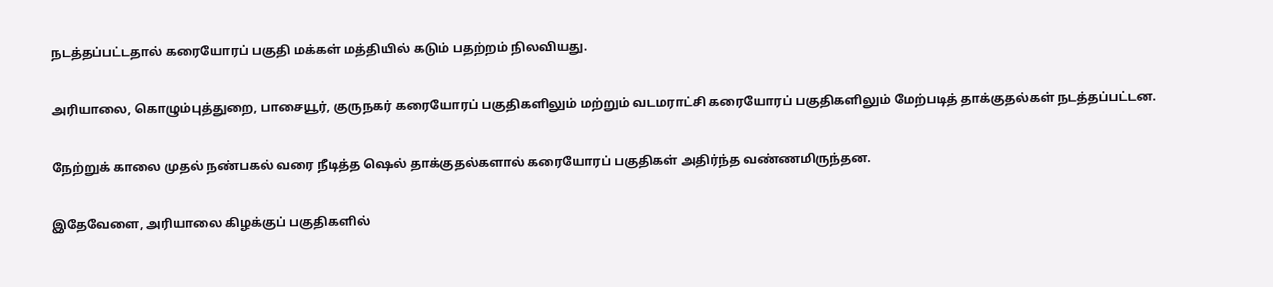நடத்தப்பட்டதால் கரையோரப் பகுதி மக்கள் மத்தியில் கடும் பதற்றம் நிலவியது.

அரியாலை, கொழும்புத்துறை, பாசையூர், குருநகர் கரையோரப் பகுதிகளிலும் மற்றும் வடமராட்சி கரையோரப் பகுதிகளிலும் மேற்படித் தாக்குதல்கள் நடத்தப்பட்டன.

நேற்றுக் காலை முதல் நண்பகல் வரை நீடித்த ஷெல் தாக்குதல்களால் கரையோரப் பகுதிகள் அதிர்ந்த வண்ணமிருந்தன.

இதேவேளை, அரியாலை கிழக்குப் பகுதிகளில்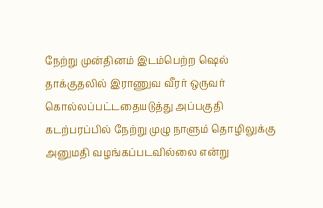நேற்று முன்தினம் இடம்பெற்ற ஷெல் தாக்குதலில் இராணுவ வீரர் ஒருவர் கொல்லப்பட்டதையடுத்து அப்பகுதி கடற்பரப்பில் நேற்று முழு நாளும் தொழிலுக்கு அனுமதி வழங்கப்படவில்லை என்று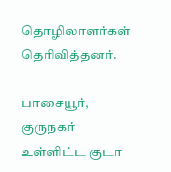தொழிலாளர்கள் தெரிவித்தனர்.

பாசையூர், குருநகர் உள்ளிட்ட குடா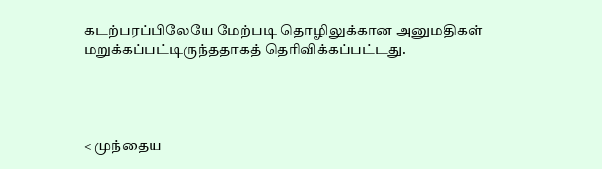கடற்பரப்பிலேயே மேற்படி தொழிலுக்கான அனுமதிகள் மறுக்கப்பட்டிருந்ததாகத் தெரிவிக்கப்பட்டது.




< முந்தைய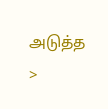அடுத்த >